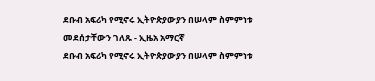ደቡብ አፍሪካ የሚኖሩ ኢትዮጵያውያን በሠላም ስምምነቱ መደሰታቸውን ገለጹ - ኢዜአ አማርኛ
ደቡብ አፍሪካ የሚኖሩ ኢትዮጵያውያን በሠላም ስምምነቱ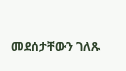መደሰታቸውን ገለጹ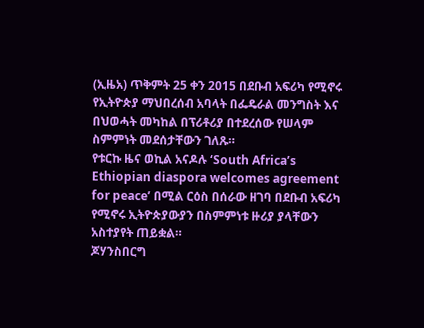(ኢዜአ) ጥቅምት 25 ቀን 2015 በደቡብ አፍሪካ የሚኖሩ የኢትዮጵያ ማህበረሰብ አባላት በፌዴራል መንግስት እና በህወሓት መካከል በፕሪቶሪያ በተደረሰው የሠላም ስምምነት መደሰታቸውን ገለጹ።
የቱርኩ ዜና ወኪል አናዶሉ ‘South Africa’s Ethiopian diaspora welcomes agreement for peace’ በሚል ርዕስ በሰራው ዘገባ በደቡብ አፍሪካ የሚኖሩ ኢትዮጵያውያን በስምምነቱ ዙሪያ ያላቸውን አስተያየት ጠይቋል።
ጆሃንስበርግ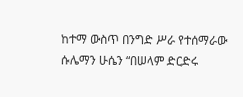ከተማ ውስጥ በንግድ ሥራ የተሰማራው ሱሌማን ሁሴን “በሠላም ድርድሩ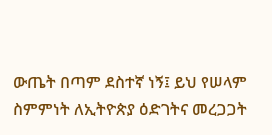ውጤት በጣም ደስተኛ ነኝ፤ ይህ የሠላም ስምምነት ለኢትዮጵያ ዕድገትና መረጋጋት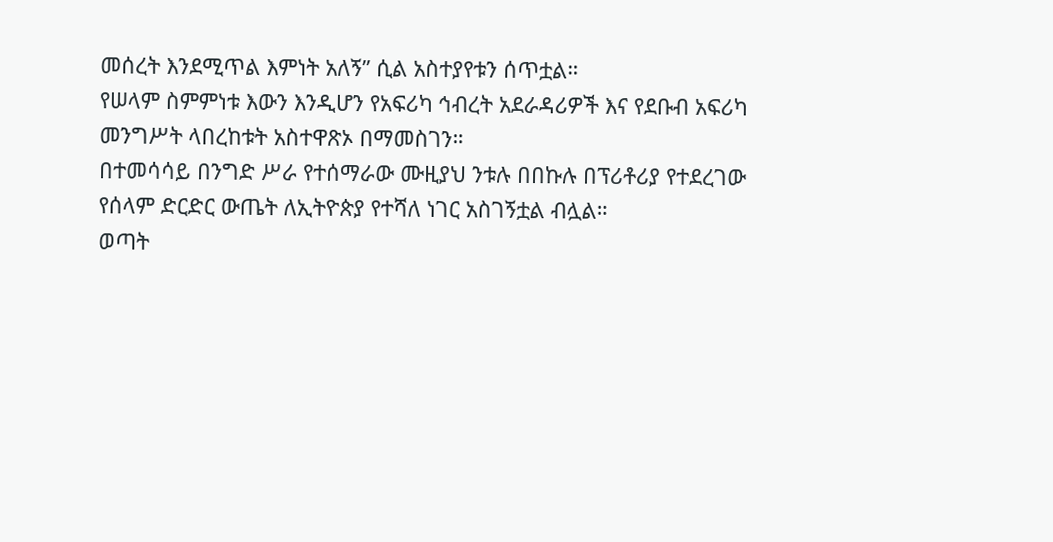መሰረት እንደሚጥል እምነት አለኝ” ሲል አስተያየቱን ሰጥቷል።
የሠላም ስምምነቱ እውን እንዲሆን የአፍሪካ ኅብረት አደራዳሪዎች እና የደቡብ አፍሪካ መንግሥት ላበረከቱት አስተዋጽኦ በማመስገን።
በተመሳሳይ በንግድ ሥራ የተሰማራው ሙዚያህ ንቱሉ በበኩሉ በፕሪቶሪያ የተደረገው የሰላም ድርድር ውጤት ለኢትዮጵያ የተሻለ ነገር አስገኝቷል ብሏል።
ወጣት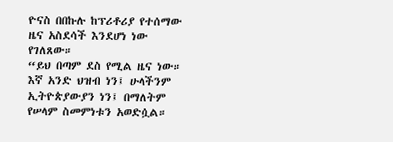ዮናስ በበኩሉ ከፕሪቶሪያ የተሰማው ዜና አስደሳች እንደሆነ ነው የገለጸው።
“ይህ በጣም ደስ የሚል ዜና ነው። እኛ አንድ ህዝብ ነን፤ ሁላችንም ኢትዮጵያውያን ነን፤ በማለትም የሠላም ስመምነቱን አወድሷል።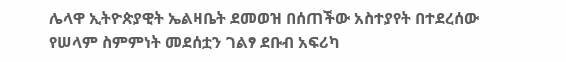ሌላዋ ኢትዮጵያዊት ኤልዛቤት ደመወዝ በሰጠችው አስተያየት በተደረሰው የሠላም ስምምነት መደሰቷን ገልፃ ደቡብ አፍሪካ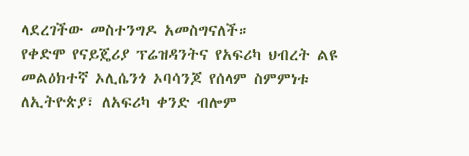ላደረገችው መስተንግዶ አመስግናለች።
የቀድሞ የናይጄሪያ ፕሬዝዳንትና የአፍሪካ ህብረት ልዩ መልዕክተኛ ኦሊሴንጎ ኦባሳንጆ የሰላም ስምምነቱ ለኢትዮጵያ፣ ለአፍሪካ ቀንድ ብሎም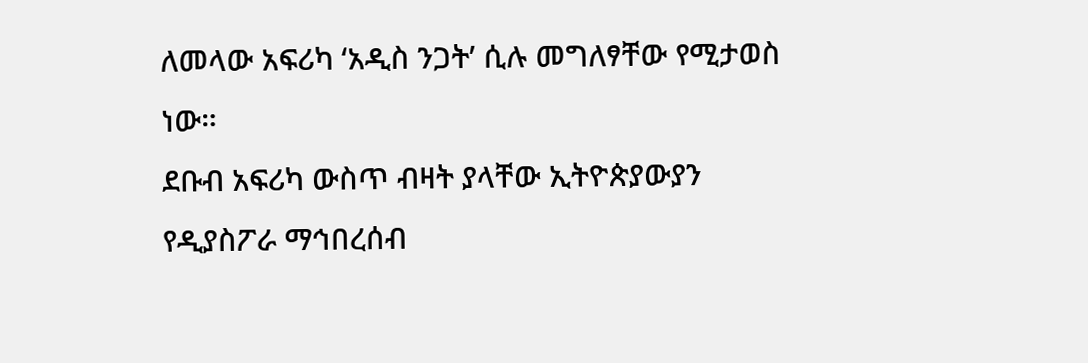ለመላው አፍሪካ ‘አዲስ ንጋት’ ሲሉ መግለፃቸው የሚታወስ ነው።
ደቡብ አፍሪካ ውስጥ ብዛት ያላቸው ኢትዮጵያውያን የዲያስፖራ ማኅበረሰብ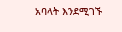አባላት እንደሚገኙ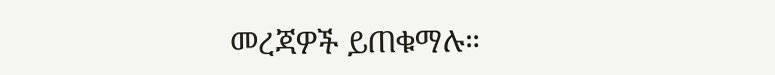መረጃዎች ይጠቁማሉ።